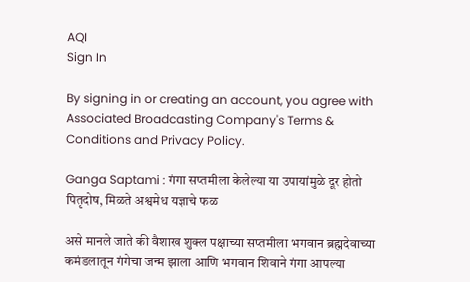AQI
Sign In

By signing in or creating an account, you agree with Associated Broadcasting Company's Terms & Conditions and Privacy Policy.

Ganga Saptami : गंगा सप्तमीला केलेल्या या उपायांमुळे दूर होतो पितृदोष, मिळते अश्वमेध यज्ञाचे फळ

असे मानले जाते की वैशाख शुक्ल पक्षाच्या सप्तमीला भगवान ब्रह्मदेवाच्या कमंडलातून गंगेचा जन्म झाला आणि भगवान शिवाने गंगा आपल्या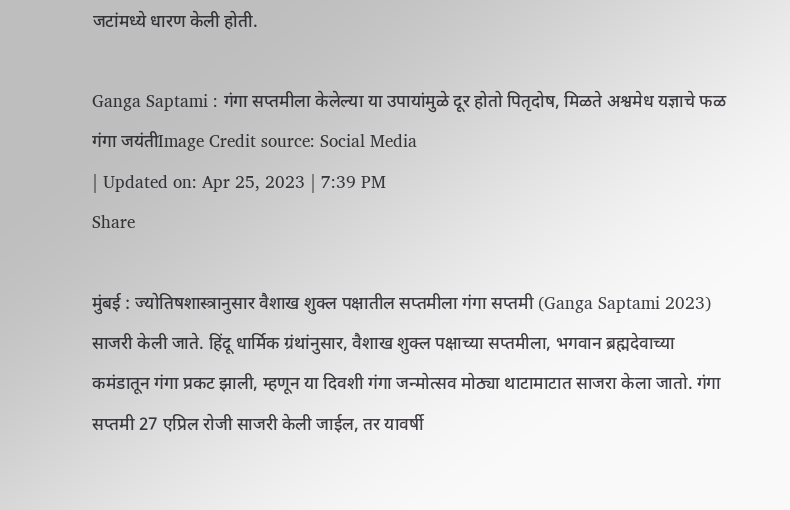जटांमध्ये धारण केली होती.

Ganga Saptami : गंगा सप्तमीला केलेल्या या उपायांमुळे दूर होतो पितृदोष, मिळते अश्वमेध यज्ञाचे फळ
गंगा जयंतीImage Credit source: Social Media
| Updated on: Apr 25, 2023 | 7:39 PM
Share

मुंबई : ज्योतिषशास्त्रानुसार वैशाख शुक्ल पक्षातील सप्तमीला गंगा सप्तमी (Ganga Saptami 2023) साजरी केली जाते. हिंदू धार्मिक ग्रंथांनुसार, वैशाख शुक्ल पक्षाच्या सप्तमीला, भगवान ब्रह्मदेवाच्या कमंडातून गंगा प्रकट झाली, म्हणून या दिवशी गंगा जन्मोत्सव मोठ्या थाटामाटात साजरा केला जातो. गंगा सप्तमी 27 एप्रिल रोजी साजरी केली जाईल, तर यावर्षी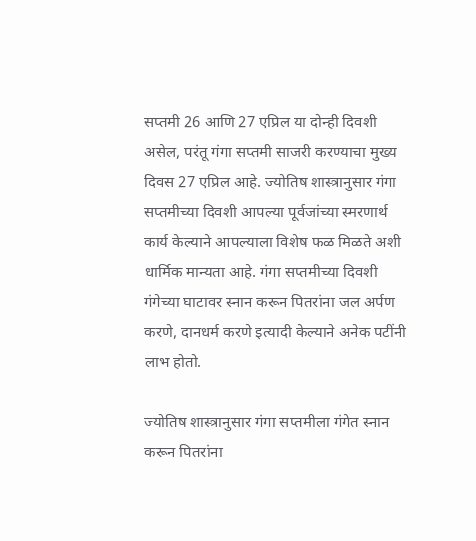सप्तमी 26 आणि 27 एप्रिल या दोन्ही दिवशी असेल, परंतू गंगा सप्तमी साजरी करण्याचा मुख्य दिवस 27 एप्रिल आहे. ज्योतिष शास्त्रानुसार गंगा सप्तमीच्या दिवशी आपल्या पूर्वजांच्या स्मरणार्थ कार्य केल्याने आपल्याला विशेष फळ मिळते अशी धार्मिक मान्यता आहे. गंगा सप्तमीच्या दिवशी गंगेच्या घाटावर स्नान करून पितरांना जल अर्पण करणे, दानधर्म करणे इत्यादी केल्याने अनेक पटींनी लाभ होतो.

ज्योतिष शास्त्रानुसार गंगा सप्तमीला गंगेत स्नान करून पितरांना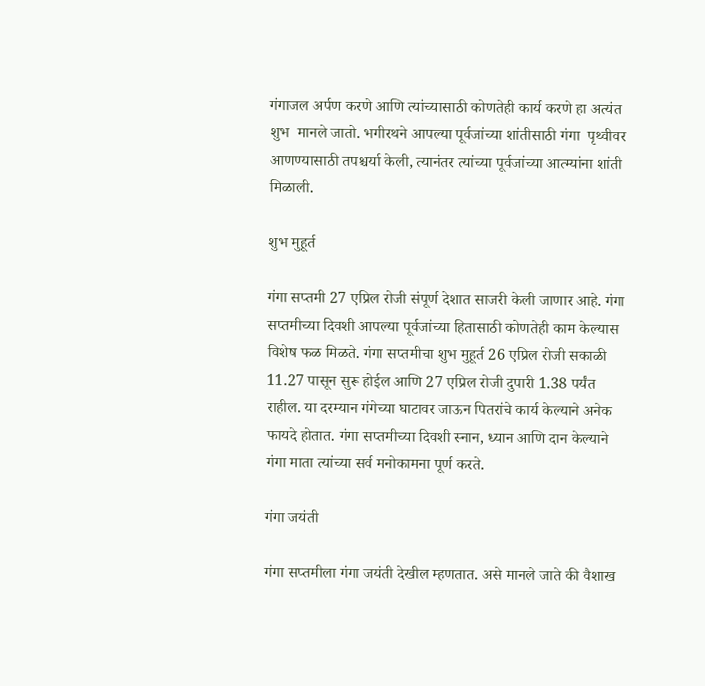गंगाजल अर्पण करणे आणि त्यांच्यासाठी कोणतेही कार्य करणे हा अत्यंत शुभ  मानले जातो. भगीरथने आपल्या पूर्वजांच्या शांतीसाठी गंगा  पृथ्वीवर आणण्यासाठी तपश्चर्या केली, त्यानंतर त्यांच्या पूर्वजांच्या आत्म्यांना शांती मिळाली.

शुभ मुहूर्त

गंगा सप्तमी 27 एप्रिल रोजी संपूर्ण देशात साजरी केली जाणार आहे. गंगा सप्तमीच्या दिवशी आपल्या पूर्वजांच्या हितासाठी कोणतेही काम केल्यास विशेष फळ मिळते. गंगा सप्तमीचा शुभ मुहूर्त 26 एप्रिल रोजी सकाळी 11.27 पासून सुरू होईल आणि 27 एप्रिल रोजी दुपारी 1.38 पर्यंत राहील. या दरम्यान गंगेच्या घाटावर जाऊन पितरांचे कार्य केल्याने अनेक फायदे होतात. गंगा सप्तमीच्या दिवशी स्नान, ध्यान आणि दान केल्याने गंगा माता त्यांच्या सर्व मनोकामना पूर्ण करते.

गंगा जयंती

गंगा सप्तमीला गंगा जयंती देखील म्हणतात. असे मानले जाते की वैशाख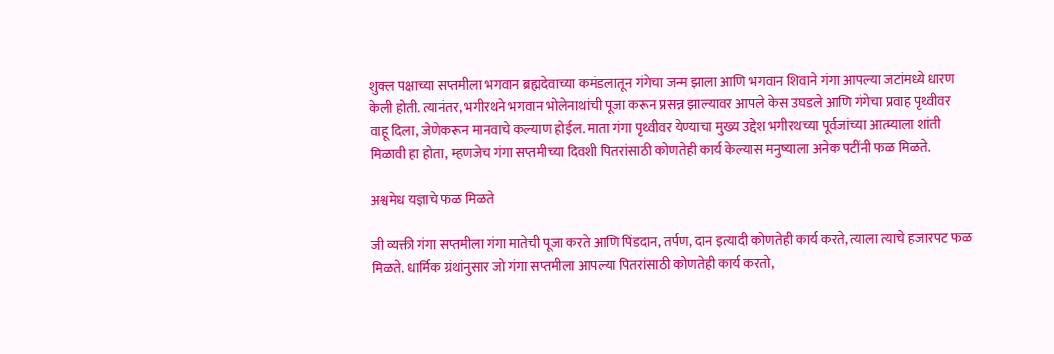शुक्ल पक्षाच्या सप्तमीला भगवान ब्रह्मदेवाच्या कमंडलातून गंगेचा जन्म झाला आणि भगवान शिवाने गंगा आपल्या जटांमध्ये धारण केली होती. त्यानंतर, भगीरथने भगवान भोलेनाथांची पूजा करून प्रसन्न झाल्यावर आपले केस उघडले आणि गंगेचा प्रवाह पृथ्वीवर वाहू दिला, जेणेकरून मानवाचे कल्याण होईल. माता गंगा पृथ्वीवर येण्याचा मुख्य उद्देश भगीरथच्या पूर्वजांच्या आत्म्याला शांती मिळावी हा होता, म्हणजेच गंगा सप्तमीच्या दिवशी पितरांसाठी कोणतेही कार्य केल्यास मनुष्याला अनेक पटींनी फळ मिळते.

अश्वमेध यज्ञाचे फळ मिळते

जी व्यक्ती गंगा सप्तमीला गंगा मातेची पूजा करते आणि पिंडदान, तर्पण, दान इत्यादी कोणतेही कार्य करते, त्याला त्याचे हजारपट फळ मिळते. धार्मिक ग्रंथांनुसार जो गंगा सप्तमीला आपल्या पितरांसाठी कोणतेही कार्य करतो,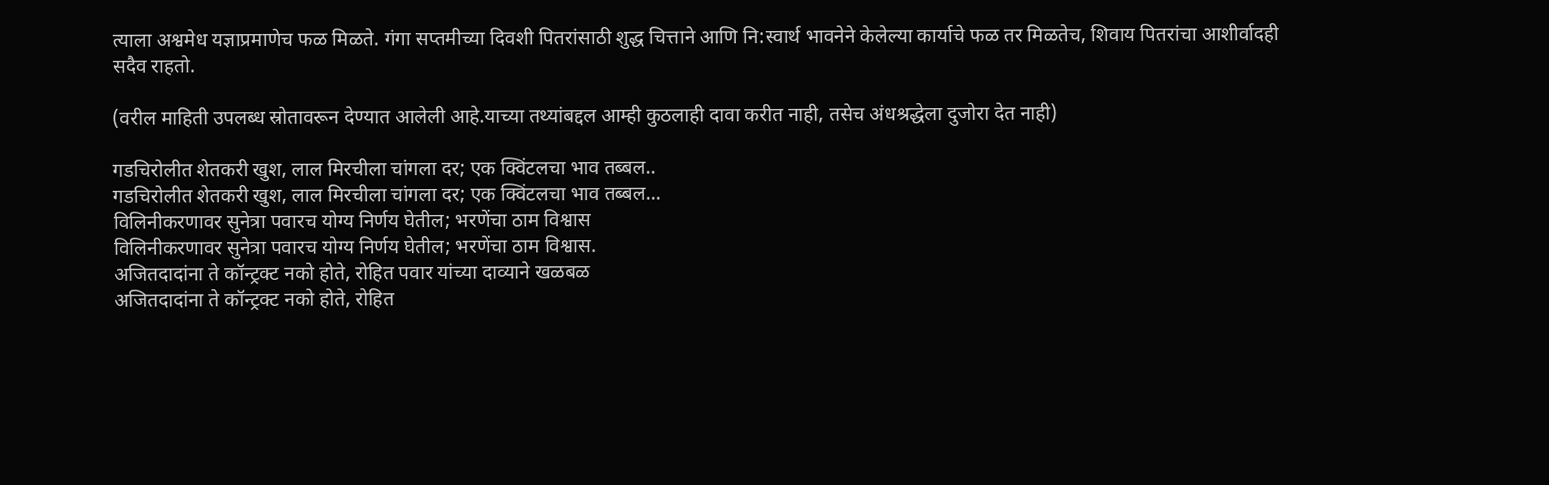त्याला अश्वमेध यज्ञाप्रमाणेच फळ मिळते. गंगा सप्तमीच्या दिवशी पितरांसाठी शुद्ध चित्ताने आणि नि:स्वार्थ भावनेने केलेल्या कार्याचे फळ तर मिळतेच, शिवाय पितरांचा आशीर्वादही सदैव राहतो.

(वरील माहिती उपलब्ध स्रोतावरून देण्यात आलेली आहे.याच्या तथ्यांबद्दल आम्ही कुठलाही दावा करीत नाही, तसेच अंधश्रद्धेला दुजोरा देत नाही)

गडचिरोलीत शेतकरी खुश, लाल मिरचीला चांगला दर; एक क्विंटलचा भाव तब्बल..
गडचिरोलीत शेतकरी खुश, लाल मिरचीला चांगला दर; एक क्विंटलचा भाव तब्बल...
विलिनीकरणावर सुनेत्रा पवारच योग्य निर्णय घेतील; भरणेंचा ठाम विश्वास
विलिनीकरणावर सुनेत्रा पवारच योग्य निर्णय घेतील; भरणेंचा ठाम विश्वास.
अजितदादांना ते कॉन्ट्रक्ट नको होते, रोहित पवार यांच्या दाव्याने खळबळ
अजितदादांना ते कॉन्ट्रक्ट नको होते, रोहित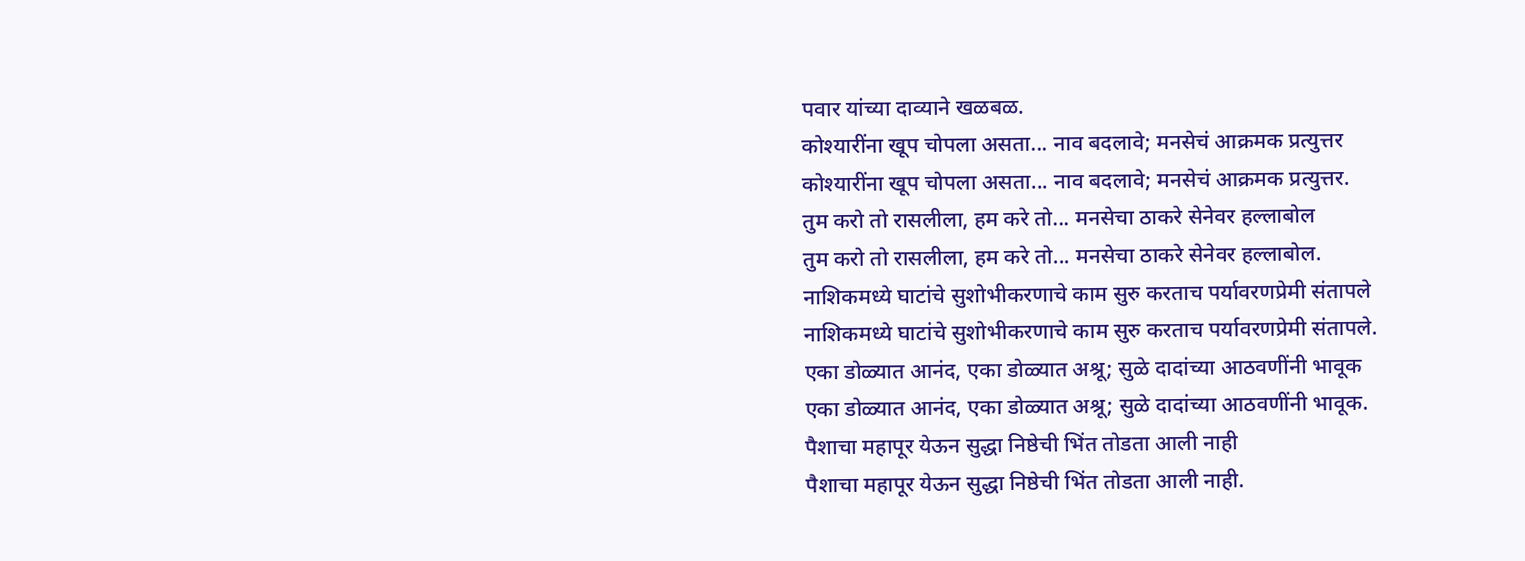पवार यांच्या दाव्याने खळबळ.
कोश्यारींना खूप चोपला असता... नाव बदलावे; मनसेचं आक्रमक प्रत्युत्तर
कोश्यारींना खूप चोपला असता... नाव बदलावे; मनसेचं आक्रमक प्रत्युत्तर.
तुम करो तो रासलीला, हम करे तो... मनसेचा ठाकरे सेनेवर हल्लाबोल
तुम करो तो रासलीला, हम करे तो... मनसेचा ठाकरे सेनेवर हल्लाबोल.
नाशिकमध्ये घाटांचे सुशोभीकरणाचे काम सुरु करताच पर्यावरणप्रेमी संतापले
नाशिकमध्ये घाटांचे सुशोभीकरणाचे काम सुरु करताच पर्यावरणप्रेमी संतापले.
एका डोळ्यात आनंद, एका डोळ्यात अश्रू; सुळे दादांच्या आठवणींनी भावूक
एका डोळ्यात आनंद, एका डोळ्यात अश्रू; सुळे दादांच्या आठवणींनी भावूक.
पैशाचा महापूर येऊन सुद्धा निष्ठेची भिंत तोडता आली नाही
पैशाचा महापूर येऊन सुद्धा निष्ठेची भिंत तोडता आली नाही.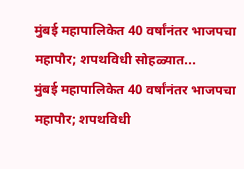मुंबई महापालिकेत 40 वर्षांनंतर भाजपचा महापौर; शपथविधी सोहळ्यात...
मुंबई महापालिकेत 40 वर्षांनंतर भाजपचा महापौर; शपथविधी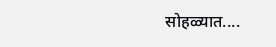सोहळ्यात....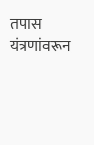तपास यंत्रणांवरून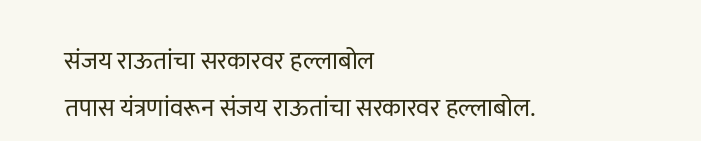संजय राऊतांचा सरकारवर हल्लाबोल
तपास यंत्रणांवरून संजय राऊतांचा सरकारवर हल्लाबोल.